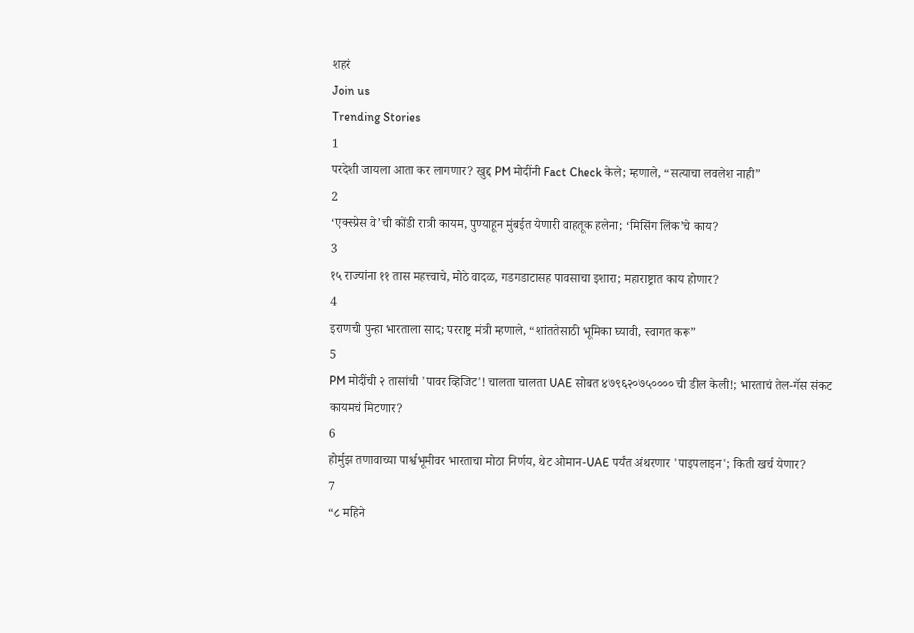शहरं
Join us
Trending Stories
1
परदेशी जायला आता कर लागणार? खुद्द PM मोदींनी Fact Check केले; म्हणाले, “सत्याचा लवलेश नाही”
2
‘एक्स्प्रेस वे’ची कोंडी रात्री कायम, पुण्याहून मुंबईत येणारी वाहतूक हलेना; ‘मिसिंग लिंक’चे काय?
3
१५ राज्यांना ११ तास महत्त्वाचे, मोठे वादळ, गडगडाटासह पावसाचा इशारा; महाराष्ट्रात काय होणार?
4
इराणची पुन्हा भारताला साद; परराष्ट्र मंत्री म्हणाले, “शांततेसाठी भूमिका घ्यावी, स्वागत करू”
5
PM मोदींची २ तासांची 'पावर व्हिजिट'! चालता चालता UAE सोबत ४७९६२०७५०००० ची डील केली!; भारताचं तेल-गॅस संकट कायमचं मिटणार?
6
होर्मुझ तणावाच्या पार्श्वभूमीवर भारताचा मोठा निर्णय, थेट ओमान-UAE पर्यंत अंथरणार 'पाइपलाइन'; किती खर्च येणार?
7
“८ महिने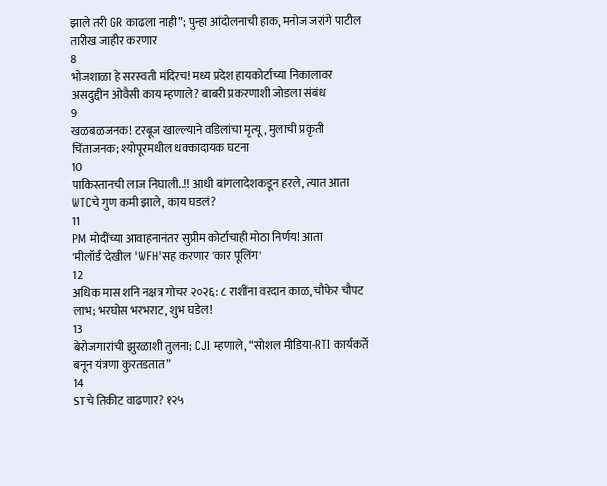झाले तरी GR काढला नाही”; पुन्हा आंदोलनाची हाक, मनोज जरांगे पाटील तारीख जाहीर करणार
8
भोजशाळा हे सरस्वती मंदिरच! मध्य प्रदेश हायकोर्टाच्या निकालावर असदुद्दीन ओवैसी काय म्हणाले? बाबरी प्रकरणाशी जोडला संबंध
9
खळबळजनक! टरबूज खाल्ल्याने वडिलांचा मृत्यू, मुलाची प्रकृती चिंताजनक; श्योपूरमधील धक्कादायक घटना
10
पाकिस्तानची लाज निघाली..!! आधी बांगलादेशकडून हरले, त्यात आता WTCचे गुण कमी झाले, काय घडलं?
11
PM मोदींच्या आवाहनानंतर सुप्रीम कोर्टाचाही मोठा निर्णय! आता 'मीलॉर्ड'देखील 'WFH'सह करणार 'कार पूलिंग'
12
अधिक मास शनि नक्षत्र गोचर २०२६: ८ राशींना वरदान काळ, चौफेर चौपट लाभ; भरघोस भरभराट, शुभ घडेल!
13
बेरोजगारांची झुरळाशी तुलना; CJI म्हणाले, “सोशल मीडिया-RTI कार्यकर्ते बनून यंत्रणा कुरतडतात”
14
STचे तिकीट वाढणार? १२५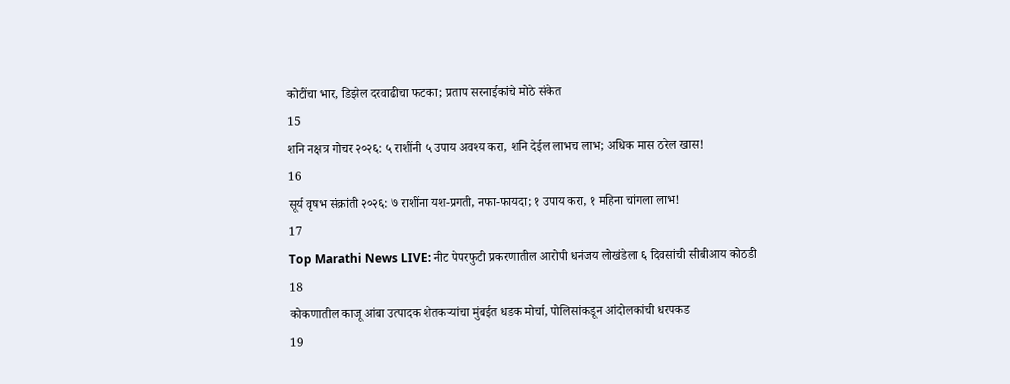कोटींचा भार, डिझेल दरवाढीचा फटका; प्रताप सरनाईकांचे मोठे संकेत
15
शनि नक्षत्र गोचर २०२६: ५ राशींनी ५ उपाय अवश्य करा, शनि देईल लाभच लाभ; अधिक मास ठरेल खास!
16
सूर्य वृषभ संक्रांती २०२६: ७ राशींना यश-प्रगती, नफा-फायदा; १ उपाय करा, १ महिना चांगला लाभ!
17
Top Marathi News LIVE: नीट पेपरफुटी प्रकरणातील आरोपी धनंजय लोखंडेला ६ दिवसांची सीबीआय कोठडी
18
कोकणातील काजू आंबा उत्पादक शेतकऱ्यांचा मुंबईत धडक मोर्चा, पोलिसांकडून आंदोलकांची धरपकड
19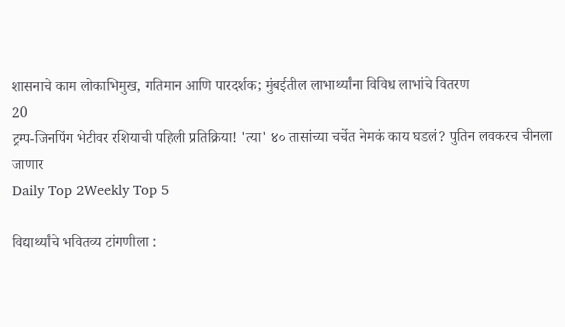शासनाचे काम लोकाभिमुख, गतिमान आणि पारदर्शक; मुंबईतील लाभार्थ्यांना विविध लाभांचे वितरण
20
ट्रम्प-जिनपिंग भेटीवर रशियाची पहिली प्रतिक्रिया! 'त्या' ४० तासांच्या चर्चेत नेमकं काय घडलं? पुतिन लवकरच चीनला जाणार
Daily Top 2Weekly Top 5

विद्यार्थ्यांचे भवितव्य टांगणीला :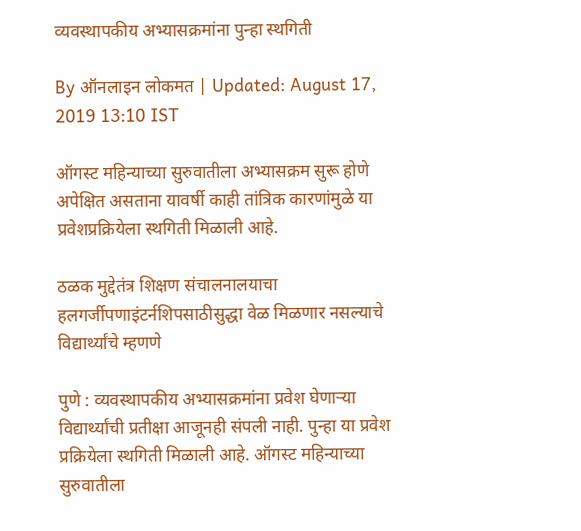व्यवस्थापकीय अभ्यासक्रमांना पुन्हा स्थगिती

By ऑनलाइन लोकमत | Updated: August 17, 2019 13:10 IST

ऑगस्ट महिन्याच्या सुरुवातीला अभ्यासक्रम सुरू होणे अपेक्षित असताना यावर्षी काही तांत्रिक कारणांमुळे या प्रवेशप्रक्रियेला स्थगिती मिळाली आहे.

ठळक मुद्देतंत्र शिक्षण संचालनालयाचा हलगर्जीपणाइंटर्नशिपसाठीसुद्धा वेळ मिळणार नसल्याचे विद्यार्थ्यांचे म्हणणे

पुणे : व्यवस्थापकीय अभ्यासक्रमांना प्रवेश घेणाऱ्या विद्यार्थ्यांची प्रतीक्षा आजूनही संपली नाही. पुन्हा या प्रवेश प्रक्रियेला स्थगिती मिळाली आहे. ऑगस्ट महिन्याच्या सुरुवातीला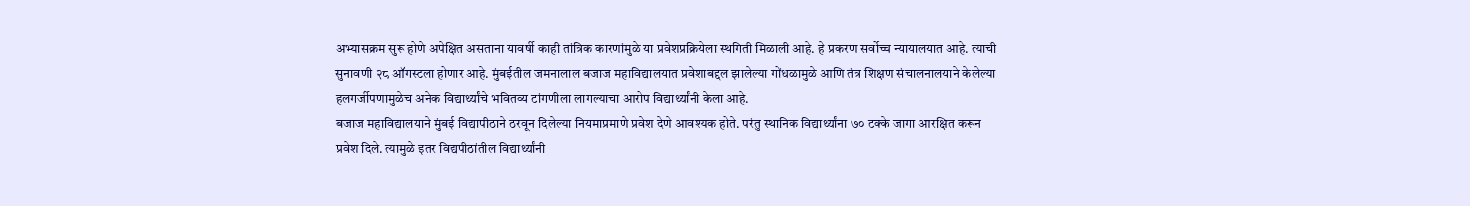अभ्यासक्रम सुरू होणे अपेक्षित असताना यावर्षी काही तांत्रिक कारणांमुळे या प्रवेशप्रक्रियेला स्थगिती मिळाली आहे. हे प्रकरण सर्वोच्च न्यायालयात आहे. त्याची सुनावणी २८ ऑगस्टला होणार आहे. मुंबईतील जमनालाल बजाज महाविद्यालयात प्रवेशाबद्दल झालेल्या गोंधळामुळे आणि तंत्र शिक्षण संचालनालयाने केलेल्या हलगर्जीपणामुळेच अनेक विद्यार्थ्यांचे भवितव्य टांगणीला लागल्याचा आरोप विद्यार्थ्यांनी केला आहे.
बजाज महाविद्यालयाने मुंबई विद्यापीठाने ठरवून दिलेल्या नियमाप्रमाणे प्रवेश देणे आवश्यक होते. परंतु स्थानिक विद्यार्थ्यांना ७० टक्के जागा आरक्षित करून प्रवेश दिले. त्यामुळे इतर विद्यपीठांतील विद्यार्थ्यांनी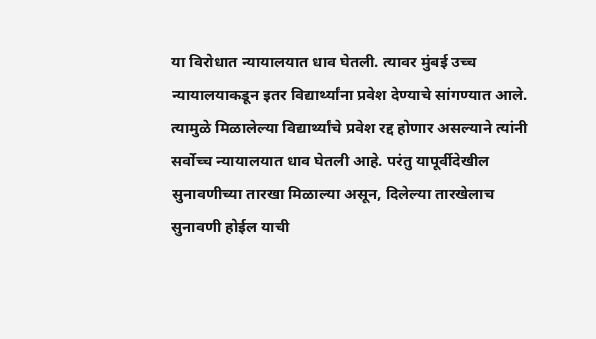या विरोधात न्यायालयात धाव घेतली. त्यावर मुंबई उच्च न्यायालयाकडून इतर विद्यार्थ्यांना प्रवेश देण्याचे सांगण्यात आले. त्यामुळे मिळालेल्या विद्यार्थ्यांचे प्रवेश रद्द होणार असल्याने त्यांनी सर्वोच्च न्यायालयात धाव घेतली आहे. परंतु यापूर्वीदेखील सुनावणीच्या तारखा मिळाल्या असून, दिलेल्या तारखेलाच सुनावणी होईल याची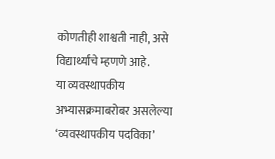कोणतीही शाश्वती नाही, असे विद्यार्थ्यांचे म्हणणे आहे.
या व्यवस्थापकीय अभ्यासक्रमाबरोबर असलेल्या ‘व्यवस्थापकीय पदविका’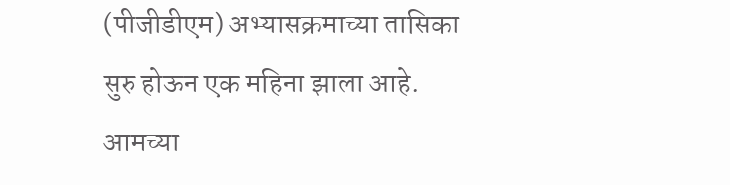(पीजीडीएम) अभ्यासक्रमाच्या तासिका सुरु होऊन एक महिना झाला आहे. आमच्या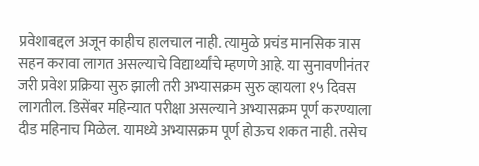प्रवेशाबद्दल अजून काहीच हालचाल नाही. त्यामुळे प्रचंड मानसिक त्रास सहन करावा लागत असल्याचे विद्यार्थ्यांचे म्हणणे आहे. या सुनावणीनंतर जरी प्रवेश प्रक्रिया सुरु झाली तरी अभ्यासक्रम सुरु व्हायला १५ दिवस लागतील. डिसेंबर महिन्यात परीक्षा असल्याने अभ्यासक्रम पूर्ण करण्याला दीड महिनाच मिळेल. यामध्ये अभ्यासक्रम पूर्ण होऊच शकत नाही. तसेच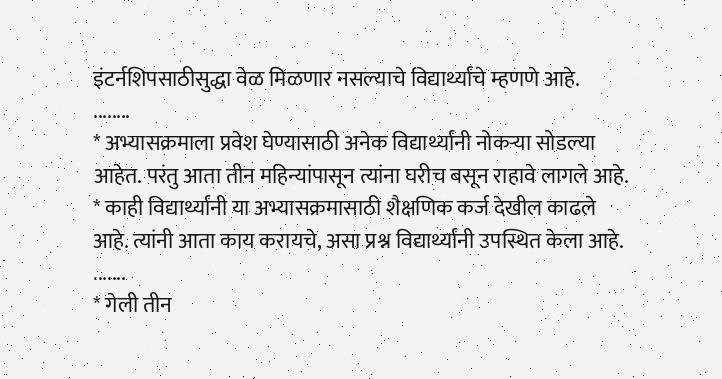इंटर्नशिपसाठीसुद्धा वेळ मिळणार नसल्याचे विद्यार्थ्यांचे म्हणणे आहे.
........
* अभ्यासक्रमाला प्रवेश घेण्यासाठी अनेक विद्यार्थ्यांनी नोकऱ्या सोडल्या आहेत. परंतु आता तीन महिन्यांपासून त्यांना घरीच बसून राहावे लागले आहे.
* काही विद्यार्थ्यांनी या अभ्यासक्रमासाठी शैक्षणिक कर्ज देखील काढले आहे. त्यांनी आता काय करायचे, असा प्रश्न विद्यार्थ्यांनी उपस्थित केला आहे.
.......
* गेली तीन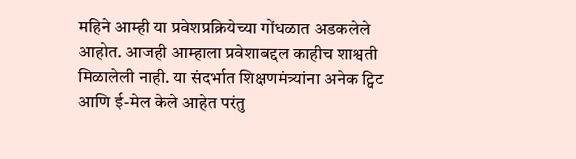महिने आम्ही या प्रवेशप्रक्रियेच्या गोंधळात अडकलेले आहोत. आजही आम्हाला प्रवेशाबद्दल काहीच शाश्वती मिळालेली नाही. या संदर्भात शिक्षणमंत्र्यांना अनेक ट्विट आणि ई-मेल केले आहेत परंतु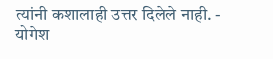त्यांनी कशालाही उत्तर दिलेले नाही. - योगेश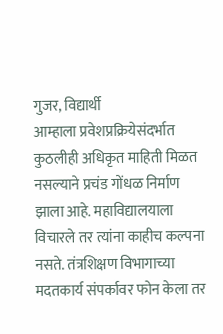गुजर, विद्यार्थी
आम्हाला प्रवेशप्रक्रियेसंदर्भात कुठलीही अधिकृत माहिती मिळत नसल्याने प्रचंड गोंधळ निर्माण झाला आहे. महाविद्यालयाला विचारले तर त्यांना काहीच कल्पना नसते. तंत्रशिक्षण विभागाच्या मदतकार्य संपर्कावर फोन केला तर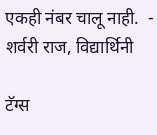एकही नंबर चालू नाही.  - शर्वरी राज, विद्यार्थिनी

टॅग्स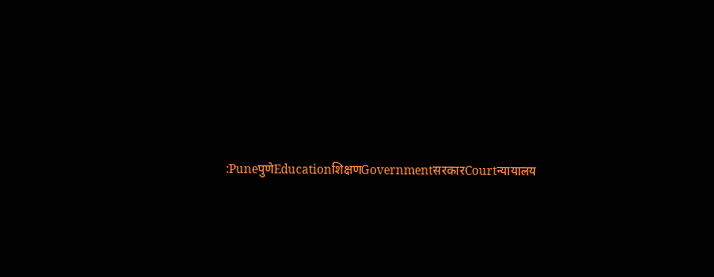:PuneपुणेEducationशिक्षणGovernmentसरकारCourtन्यायालय